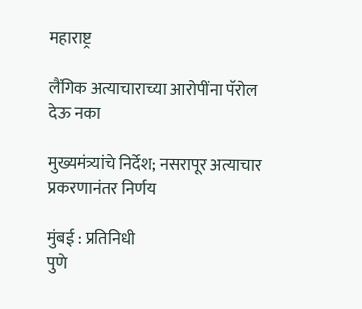महाराष्ट्र

लैंगिक अत्याचाराच्या आरोपींना पॅरोल देऊ नका

मुख्यमंत्र्यांचे निर्देश; नसरापूर अत्याचार प्रकरणानंतर निर्णय

मुंबई : प्रतिनिधी
पुणे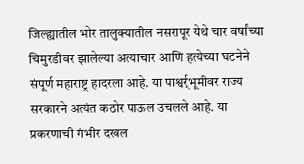जिल्ह्यातील भोर तालुक्यातील नसरापूर येथे चार वर्षांच्या चिमुरडीवर झालेल्या अत्याचार आणि हत्येच्या घटनेने संपूर्ण महाराष्ट्र हादरला आहे. या पाश्वर्र्भूमीवर राज्य सरकारने अत्यंत कठोर पाऊल उचलले आहे. या प्रकरणाची गंभीर दखल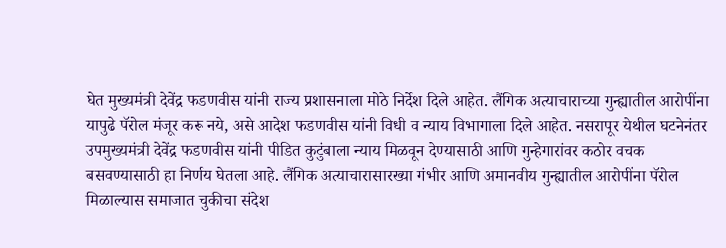घेत मुख्यमंत्री देवेंद्र फडणवीस यांनी राज्य प्रशासनाला मोठे निर्देश दिले आहेत. लैंगिक अत्याचाराच्या गुन्ह्यातील आरोपींना यापुढे पॅरोल मंजूर करू नये, असे आदेश फडणवीस यांनी विधी व न्याय विभागाला दिले आहेत. नसरापूर येथील घटनेनंतर उपमुख्यमंत्री देवेंद्र फडणवीस यांनी पीडित कुटुंबाला न्याय मिळवून देण्यासाठी आणि गुन्हेगारांवर कठोर वचक बसवण्यासाठी हा निर्णय घेतला आहे. लैंगिक अत्याचारासारख्या गंभीर आणि अमानवीय गुन्ह्यातील आरोपींना पॅरोल मिळाल्यास समाजात चुकीचा संदेश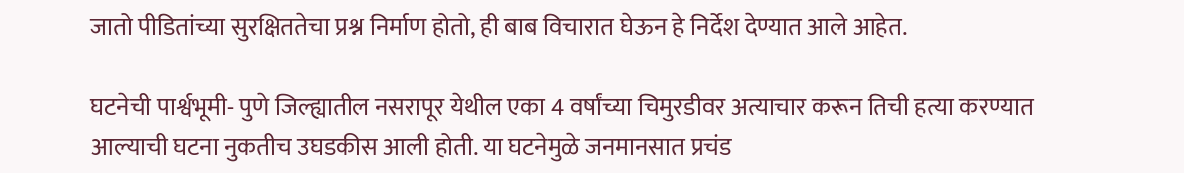जातो पीडितांच्या सुरक्षिततेचा प्रश्न निर्माण होतो, ही बाब विचारात घेऊन हे निर्देश देण्यात आले आहेत.

घटनेची पार्श्वभूमी- पुणे जिल्ह्यातील नसरापूर येथील एका 4 वर्षांच्या चिमुरडीवर अत्याचार करून तिची हत्या करण्यात आल्याची घटना नुकतीच उघडकीस आली होती. या घटनेमुळे जनमानसात प्रचंड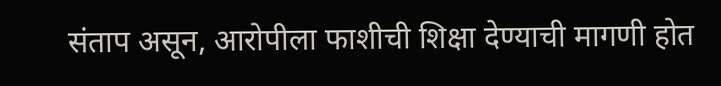संताप असून, आरोपीला फाशीची शिक्षा देण्याची मागणी होत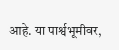आहे. या पार्श्वभूमीवर,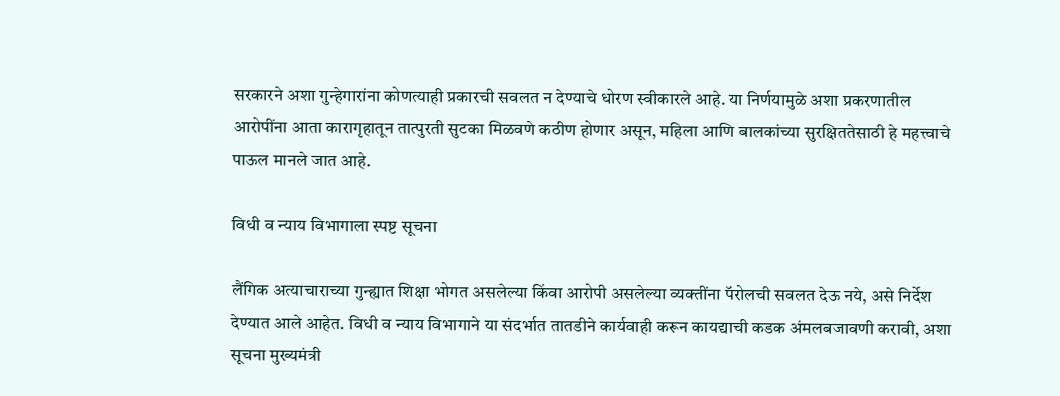सरकारने अशा गुन्हेगारांना कोणत्याही प्रकारची सवलत न देण्याचे धोरण स्वीकारले आहे. या निर्णयामुळे अशा प्रकरणातील आरोपींना आता कारागृहातून तात्पुरती सुटका मिळवणे कठीण होणार असून, महिला आणि बालकांच्या सुरक्षिततेसाठी हे महत्त्वाचे पाऊल मानले जात आहे.

विधी व न्याय विभागाला स्पष्ट सूचना

लैंगिक अत्याचाराच्या गुन्ह्यात शिक्षा भोगत असलेल्या किंवा आरोपी असलेल्या व्यक्तींना पॅरोलची सवलत देऊ नये, असे निर्देश देण्यात आले आहेत. विधी व न्याय विभागाने या संदर्भात तातडीने कार्यवाही करून कायद्याची कडक अंमलबजावणी करावी, अशा सूचना मुख्यमंत्री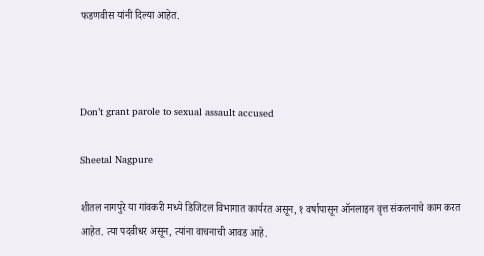फडणवीस यांनी दिल्या आहेत.



Don’t grant parole to sexual assault accused

Sheetal Nagpure

शीतल नागपुरे या गांवकरी मध्ये डिजिटल विभागात कार्यरत असून, १ वर्षापासून ऑनलाइन वृत्त संकलनाचे काम करत आहेत. त्या पदवीधर असून, त्यांना वाचनाची आवड आहे.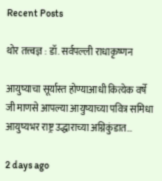Recent Posts

थोर तत्त्वज्ञ : डॉ. सर्वपल्ली राधाकृष्णन

आयुष्याचा सूर्यास्त होण्याआधी कित्येक वर्षे जी माणसे आपल्या आयुष्याच्या पवित्र समिधा आयुष्यभर राष्ट्र उद्धाराच्या अग्निकुंडात…

2 days ago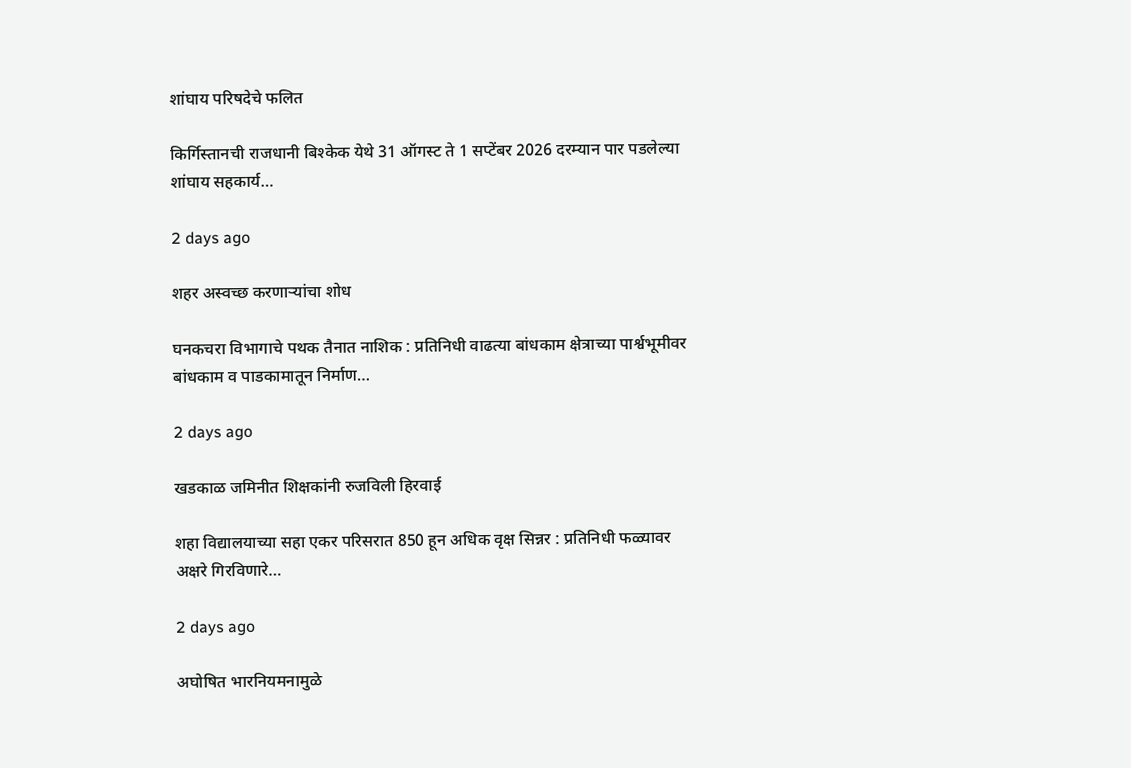शांघाय परिषदेचे फलित

किर्गिस्तानची राजधानी बिश्केक येथे 31 ऑगस्ट ते 1 सप्टेंबर 2026 दरम्यान पार पडलेल्या शांघाय सहकार्य…

2 days ago

शहर अस्वच्छ करणार्‍यांचा शोध

घनकचरा विभागाचे पथक तैनात नाशिक : प्रतिनिधी वाढत्या बांधकाम क्षेत्राच्या पार्श्वभूमीवर बांधकाम व पाडकामातून निर्माण…

2 days ago

खडकाळ जमिनीत शिक्षकांनी रुजविली हिरवाई

शहा विद्यालयाच्या सहा एकर परिसरात 850 हून अधिक वृक्ष सिन्नर : प्रतिनिधी फळ्यावर अक्षरे गिरविणारे…

2 days ago

अघोषित भारनियमनामुळे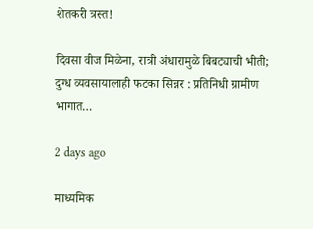शेतकरी त्रस्त!

दिवसा वीज मिळेना, रात्री अंधारामुळे बिबट्याची भीती; दुग्ध व्यवसायालाही फटका सिन्नर : प्रतिनिधी ग्रामीण भागात…

2 days ago

माध्यमिक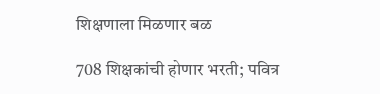शिक्षणाला मिळणार बळ

708 शिक्षकांची होणार भरती; पवित्र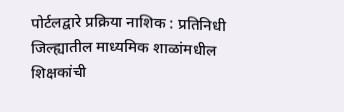पोर्टलद्वारे प्रक्रिया नाशिक : प्रतिनिधी जिल्ह्यातील माध्यमिक शाळांमधील शिक्षकांची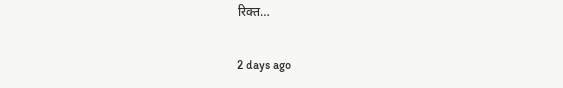रिक्त…

2 days ago